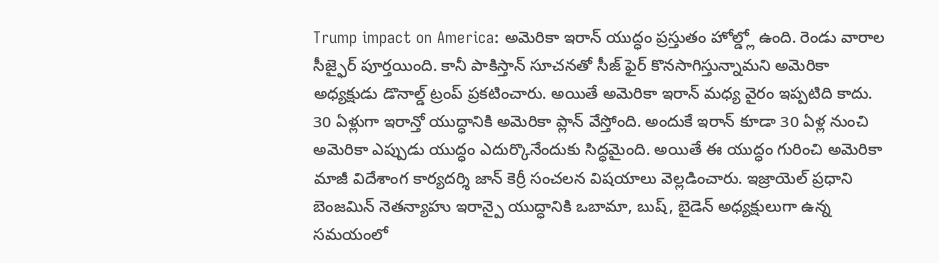Trump impact on America: అమెరికా ఇరాన్ యుద్ధం ప్రస్తుతం హోల్డ్లో ఉంది. రెండు వారాల సీజ్ఫైర్ పూర్తయింది. కానీ పాకిస్తాన్ సూచనతో సీజ్ ఫైర్ కొనసాగిస్తున్నామని అమెరికా అధ్యక్షుడు డొనాల్డ్ ట్రంప్ ప్రకటించారు. అయితే అమెరికా ఇరాన్ మధ్య వైరం ఇప్పటిది కాదు. 30 ఏళ్లుగా ఇరాన్తో యుద్ధానికి అమెరికా ప్లాన్ వేస్తోంది. అందుకే ఇరాన్ కూడా 30 ఏళ్ల నుంచి అమెరికా ఎప్పుడు యుద్ధం ఎదుర్కొనేందుకు సిద్ధమైంది. అయితే ఈ యుద్ధం గురించి అమెరికా మాజీ విదేశాంగ కార్యదర్శి జాన్ కెర్రీ సంచలన విషయాలు వెల్లడించారు. ఇజ్రాయెల్ ప్రధాని బెంజమిన్ నెతన్యాహు ఇరాన్పై యుద్ధానికి ఒబామా, బుష్, బైడెన్ అధ్యక్షులుగా ఉన్న సమయంలో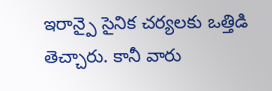ఇరాన్పై సైనిక చర్యలకు ఒత్తిడి తెచ్చారు. కానీ వారు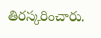తిరస్కరించారు.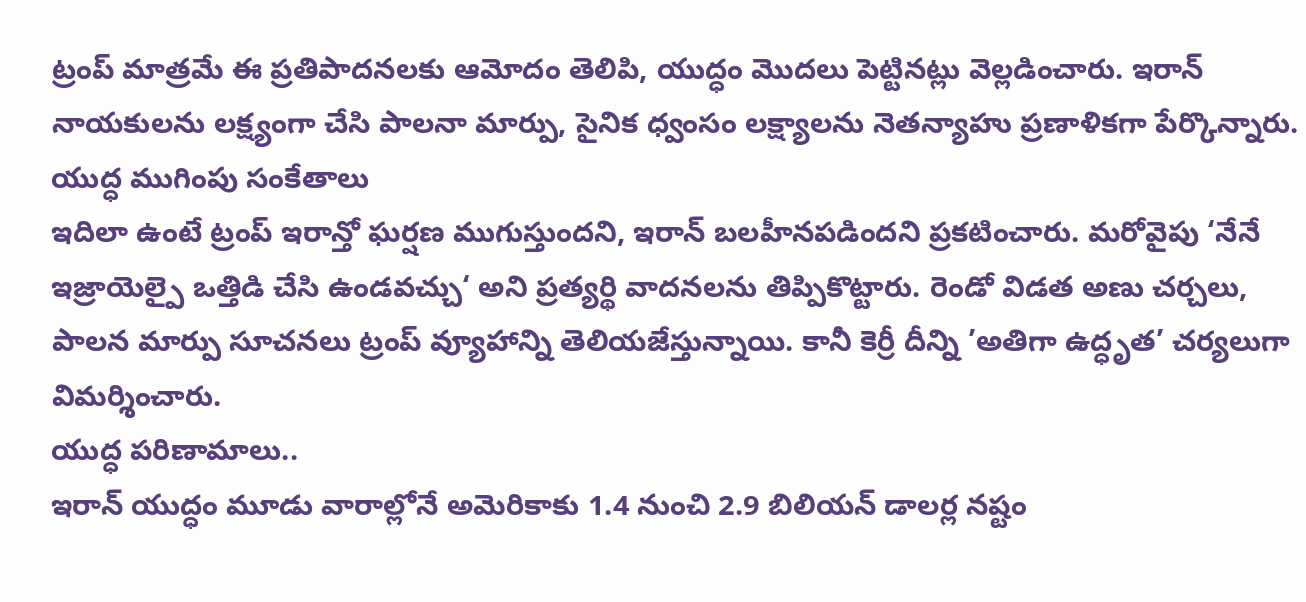ట్రంప్ మాత్రమే ఈ ప్రతిపాదనలకు ఆమోదం తెలిపి, యుద్ధం మొదలు పెట్టినట్లు వెల్లడించారు. ఇరాన్ నాయకులను లక్ష్యంగా చేసి పాలనా మార్పు, సైనిక ధ్వంసం లక్ష్యాలను నెతన్యాహు ప్రణాళికగా పేర్కొన్నారు.
యుద్ధ ముగింపు సంకేతాలు
ఇదిలా ఉంటే ట్రంప్ ఇరాన్తో ఘర్షణ ముగుస్తుందని, ఇరాన్ బలహీనపడిందని ప్రకటించారు. మరోవైపు ‘నేనే ఇజ్రాయెల్పై ఒత్తిడి చేసి ఉండవచ్చు‘ అని ప్రత్యర్థి వాదనలను తిప్పికొట్టారు. రెండో విడత అణు చర్చలు, పాలన మార్పు సూచనలు ట్రంప్ వ్యూహాన్ని తెలియజేస్తున్నాయి. కానీ కెర్రీ దీన్ని ’అతిగా ఉద్ధృత’ చర్యలుగా విమర్శించారు.
యుద్ధ పరిణామాలు..
ఇరాన్ యుద్ధం మూడు వారాల్లోనే అమెరికాకు 1.4 నుంచి 2.9 బిలియన్ డాలర్ల నష్టం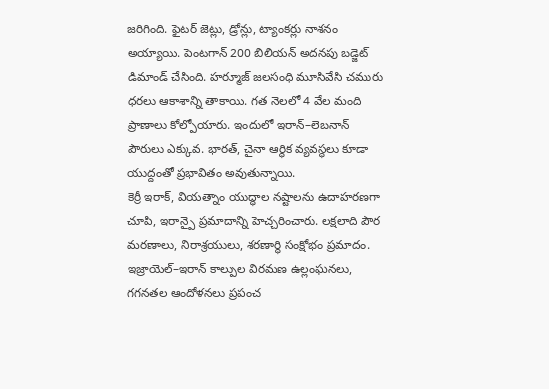జరిగింది. ఫైటర్ జెట్లు, డ్రోన్లు, ట్యాంకర్లు నాశనం అయ్యాయి. పెంటగాన్ 200 బిలియన్ అదనపు బడ్జెట్ డిమాండ్ చేసింది. హర్మూజ్ జలసంధి మూసివేసి చమురు ధరలు ఆకాశాన్ని తాకాయి. గత నెలలో 4 వేల మంది ప్రాణాలు కోల్పోయారు. ఇందులో ఇరాన్–లెబనాన్ పౌరులు ఎక్కువ. భారత్, చైనా ఆర్థిక వ్యవస్థలు కూడా యుద్దంతో ప్రభావితం అవుతున్నాయి.
కెర్రీ ఇరాక్, వియత్నాం యుద్ధాల నష్టాలను ఉదాహరణగా చూపి, ఇరాన్పై ప్రమాదాన్ని హెచ్చరించారు. లక్షలాది పౌర మరణాలు, నిరాశ్రయులు, శరణార్థి సంక్షోభం ప్రమాదం. ఇజ్రాయెల్–ఇరాన్ కాల్పుల విరమణ ఉల్లంఘనలు, గగనతల ఆందోళనలు ప్రపంచ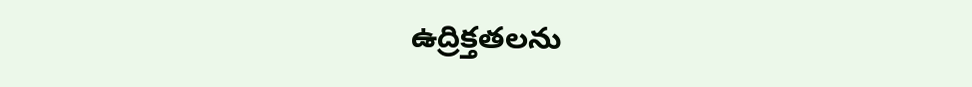ఉద్రిక్తతలను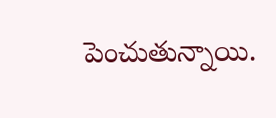పెంచుతున్నాయి.